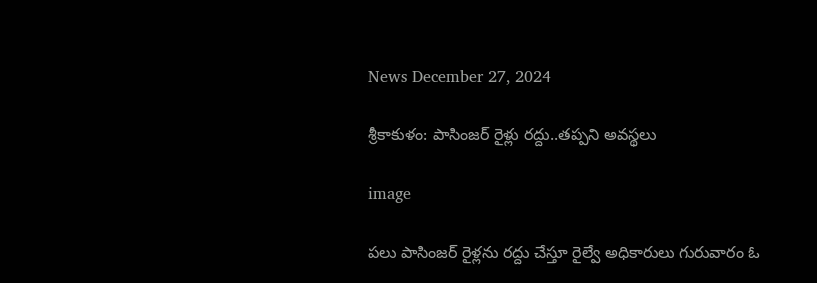News December 27, 2024

శ్రీకాకుళం: పాసింజర్ రైళ్లు రద్దు..తప్పని అవస్థలు

image

పలు పాసింజర్ రైళ్లను రద్దు చేస్తూ రైల్వే అధికారులు గురువారం ఓ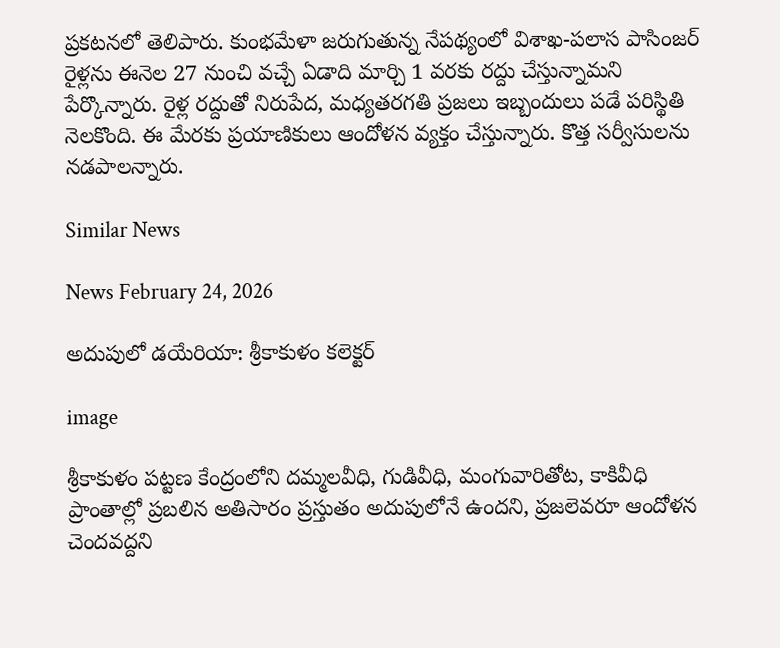ప్రకటనలో తెలిపారు. కుంభమేళా జరుగుతున్న నేపథ్యంలో విశాఖ-పలాస పాసింజర్ రైళ్లను ఈనెల 27 నుంచి వచ్చే ఏడాది మార్చి 1 వరకు రద్దు చేస్తున్నామని పేర్కొన్నారు. రైళ్ల రద్దుతో నిరుపేద, మధ్యతరగతి ప్రజలు ఇబ్బందులు పడే పరిస్థితి నెలకొంది. ఈ మేరకు ప్రయాణికులు ఆందోళన వ్యక్తం చేస్తున్నారు. కొత్త సర్వీసులను నడపాలన్నారు.

Similar News

News February 24, 2026

అదుపులో డయేరియా: శ్రీకాకుళం కలెక్టర్

image

శ్రీకాకుళం పట్టణ కేంద్రంలోని దమ్మలవీధి, గుడివీధి, మంగువారితోట, కాకివీధి ప్రాంతాల్లో ప్రబలిన అతిసారం ప్రస్తుతం అదుపులోనే ఉందని, ప్రజలెవరూ ఆందోళన చెందవద్దని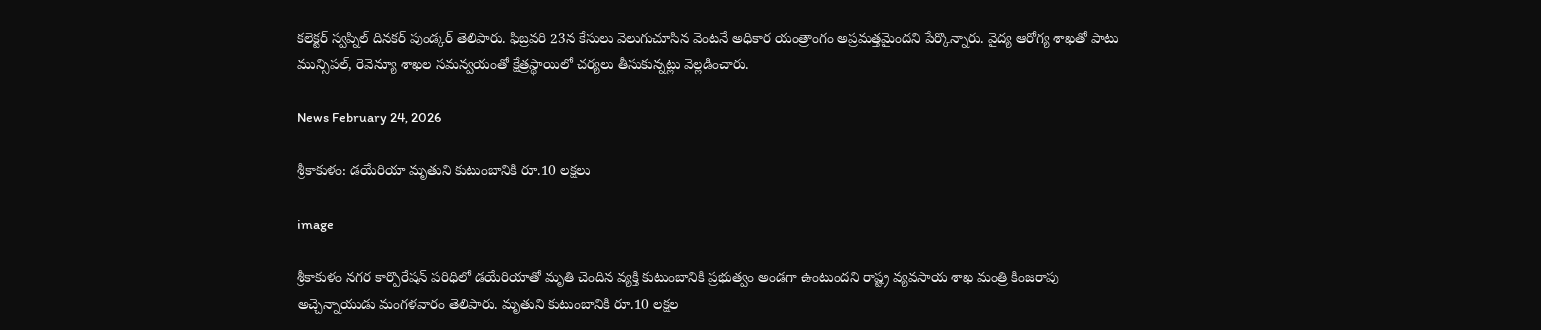కలెక్టర్ స్వప్నిల్ దినకర్ పుండ్కర్ తెలిపారు. ఫిబ్రవరి 23న కేసులు వెలుగుచూసిన వెంటనే అధికార యంత్రాంగం అప్రమత్తమైందని పేర్కొన్నారు. వైద్య ఆరోగ్య శాఖతో పాటు మున్సిపల్, రెవెన్యూ శాఖల సమన్వయంతో క్షేత్రస్థాయిలో చర్యలు తీసుకున్నట్లు వెల్లడించారు.

News February 24, 2026

శ్రీ‌కాకుళం: డయేరియా మృతుని కుటుంబానికి రూ.10 లక్షలు

image

శ్రీ‌కాకుళం న‌గ‌ర కార్పొరేష‌న్ ప‌రిధిలో డ‌యేరియాతో మృతి చెందిన వ్యక్తి కుటుంబానికి ప్ర‌భుత్వం అండగా ఉంటుందని రాష్ట్ర వ్యవసాయ శాఖ మంత్రి కింజరాపు అచ్చెన్నాయుడు మంగళవారం తెలిపారు. మృతుని కుటుంబానికి రూ.10 లక్షల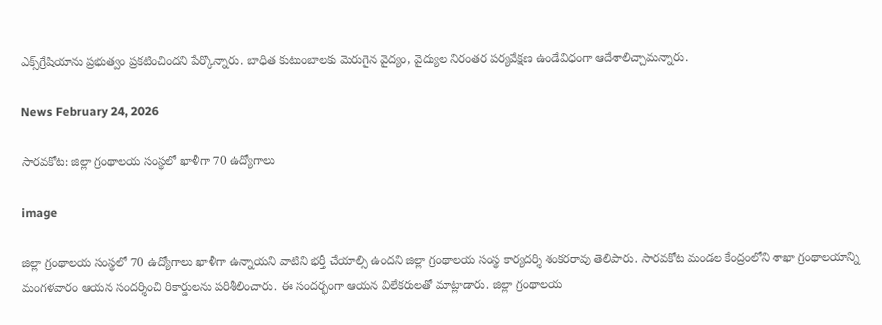ఎక్స్‌గ్రేషియాను ప్రభుత్వం ప్రకటించిందని పేర్కొన్నారు. బాధిత కుటుంబాల‌కు మెరుగైన వైద్యం, వైద్యుల నిరంత‌ర ప‌ర్య‌వేక్ష‌ణ ఉండేవిధంగా ఆదేశాలిచ్చామన్నారు.

News February 24, 2026

సారవకోట: జిల్లా గ్రంథాలయ సంస్థలో ఖాళీగా 70 ఉద్యోగాలు

image

జిల్లా గ్రంథాలయ సంస్థలో 70 ఉద్యోగాలు ఖాళీగా ఉన్నాయని వాటిని భర్తీ చేయాల్సి ఉందని జిల్లా గ్రంథాలయ సంస్థ కార్యదర్శి శంకరరావు తెలిపారు. సారవకోట మండల కేంద్రంలోని శాఖా గ్రంథాలయాన్ని మంగళవారం ఆయన సందర్శించి రికార్డులను పరిశీలించారు. ఈ సందర్భంగా ఆయన విలేకరులతో మాట్లాడారు. జిల్లా గ్రంథాలయ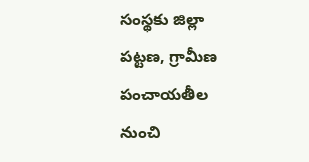సంస్థకు జిల్లా పట్టణ, గ్రామీణ పంచాయతీల నుంచి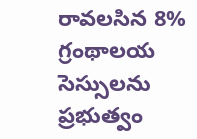రావలసిన 8% గ్రంథాలయ సెస్సు‌లను ప్రభుత్వం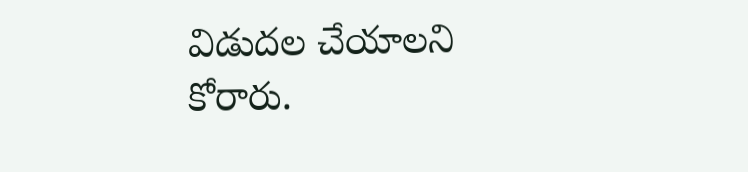విడుదల చేయాలని కోరారు.